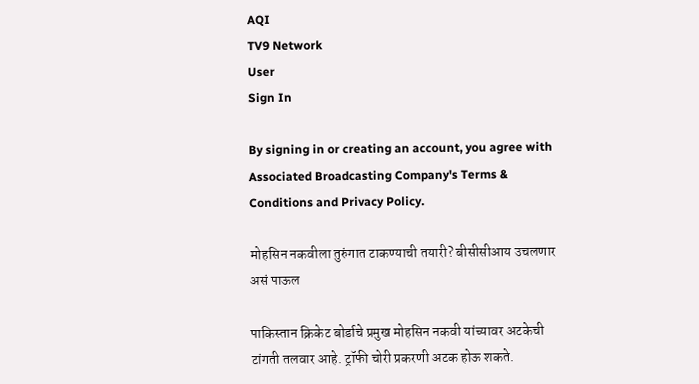AQI
TV9 Network
User
Sign In

By signing in or creating an account, you agree with Associated Broadcasting Company's Terms & Conditions and Privacy Policy.

मोहसिन नकवीला तुरुंगात टाकण्याची तयारी? बीसीसीआय उचलणार असं पाऊल

पाकिस्तान क्रिकेट बोर्डाचे प्रमुख मोहसिन नकवी यांच्यावर अटकेची टांगती तलवार आहे. ट्रॉफी चोरी प्रकरणी अटक होऊ शकते.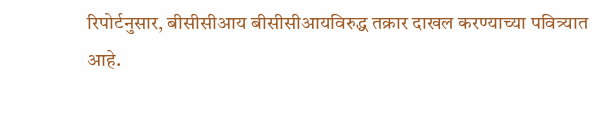रिपोर्टनुसार, बीसीसीआय बीसीसीआयविरुद्ध तक्रार दाखल करण्याच्या पवित्र्यात आहे.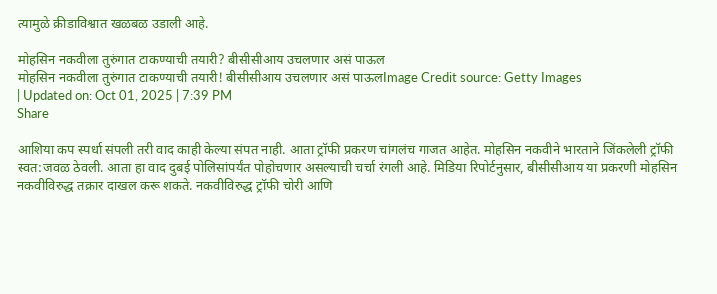त्यामुळे क्रीडाविश्वात खळबळ उडाली आहे.

मोहसिन नकवीला तुरुंगात टाकण्याची तयारी? बीसीसीआय उचलणार असं पाऊल
मोहसिन नकवीला तुरुंगात टाकण्याची तयारी! बीसीसीआय उचलणार असं पाऊलImage Credit source: Getty Images
| Updated on: Oct 01, 2025 | 7:39 PM
Share

आशिया कप स्पर्धा संपली तरी वाद काही केल्या संपत नाही. आता ट्रॉफी प्रकरण चांगलंच गाजत आहेत. मोहसिन नकवीने भारताने जिंकलेली ट्रॉफी स्वत:जवळ ठेवली. आता हा वाद दुबई पोलिसांपर्यंत पोहोचणार असल्याची चर्चा रंगली आहे. मिडिया रिपोर्टनुसार, बीसीसीआय या प्रकरणी मोहसिन नकवीविरुद्ध तक्रार दाखल करू शकते. नकवीविरुद्ध ट्रॉफी चोरी आणि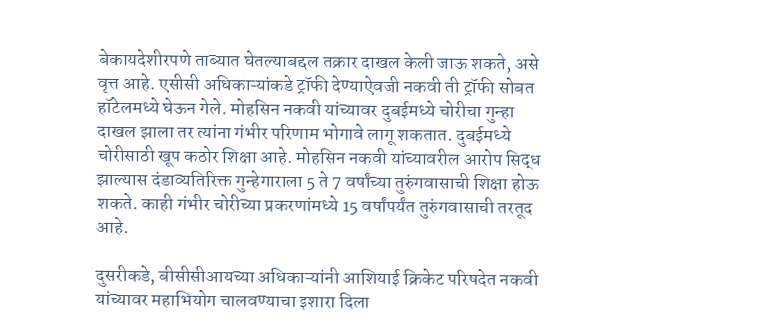बेकायदेशीरपणे ताब्यात घेतल्याबद्दल तक्रार दाखल केली जाऊ शकते, असे वृत्त आहे. एसीसी अधिकाऱ्यांकडे ट्रॉफी देण्याऐवजी नकवी ती ट्रॉफी सोबत हॉटेलमध्ये घेऊन गेले. मोहसिन नकवी यांच्यावर दुबईमध्ये चोरीचा गुन्हा दाखल झाला तर त्यांना गंभीर परिणाम भोगावे लागू शकतात. दुबईमध्ये चोरीसाठी खूप कठोर शिक्षा आहे. मोहसिन नकवी यांच्यावरील आरोप सिद्ध झाल्यास दंडाव्यतिरिक्त गुन्हेगाराला 5 ते 7 वर्षांच्या तुरुंगवासाची शिक्षा होऊ शकते. काही गंभीर चोरीच्या प्रकरणांमध्ये 15 वर्षांपर्यंत तुरुंगवासाची तरतूद आहे.

दुसरीकडे, बीसीसीआयच्या अधिकाऱ्यांनी आशियाई क्रिकेट परिषदेत नकवी यांच्यावर महाभियोग चालवण्याचा इशारा दिला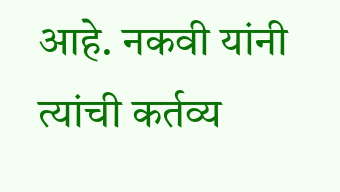आहे. नकवी यांनी त्यांची कर्तव्य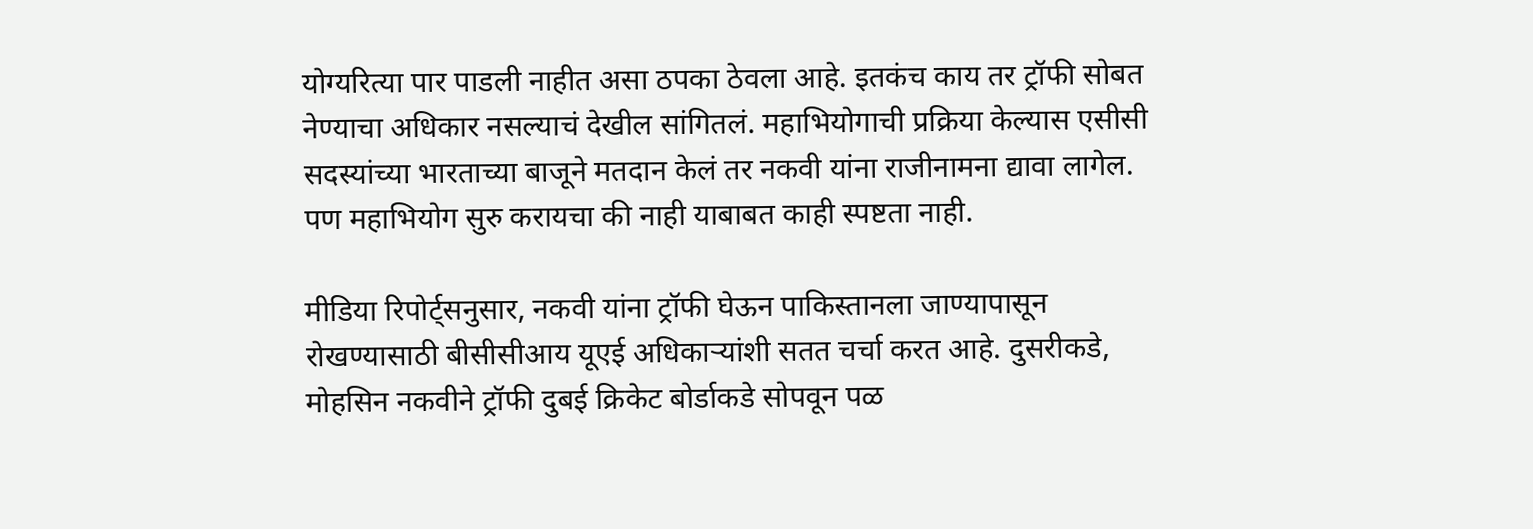योग्यरित्या पार पाडली नाहीत असा ठपका ठेवला आहे. इतकंच काय तर ट्रॉफी सोबत नेण्याचा अधिकार नसल्याचं देखील सांगितलं. महाभियोगाची प्रक्रिया केल्यास एसीसी सदस्यांच्या भारताच्या बाजूने मतदान केलं तर नकवी यांना राजीनामना द्यावा लागेल. पण महाभियोग सुरु करायचा की नाही याबाबत काही स्पष्टता नाही.

मीडिया रिपोर्ट्सनुसार, नकवी यांना ट्रॉफी घेऊन पाकिस्तानला जाण्यापासून रोखण्यासाठी बीसीसीआय यूएई अधिकाऱ्यांशी सतत चर्चा करत आहे. दुसरीकडे, मोहसिन नकवीने ट्रॉफी दुबई क्रिकेट बोर्डाकडे सोपवून पळ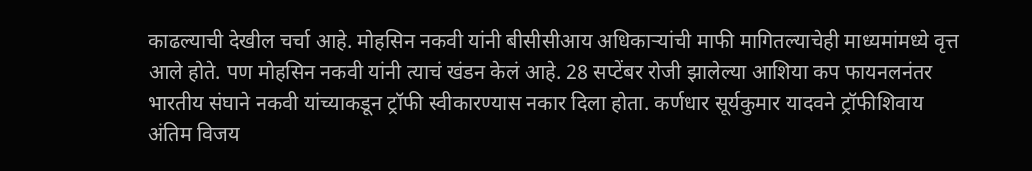काढल्याची देखील चर्चा आहे. मोहसिन नकवी यांनी बीसीसीआय अधिकाऱ्यांची माफी मागितल्याचेही माध्यमांमध्ये वृत्त आले होते. पण मोहसिन नकवी यांनी त्याचं खंडन केलं आहे. 28 सप्टेंबर रोजी झालेल्या आशिया कप फायनलनंतर भारतीय संघाने नकवी यांच्याकडून ट्रॉफी स्वीकारण्यास नकार दिला होता. कर्णधार सूर्यकुमार यादवने ट्रॉफीशिवाय अंतिम विजय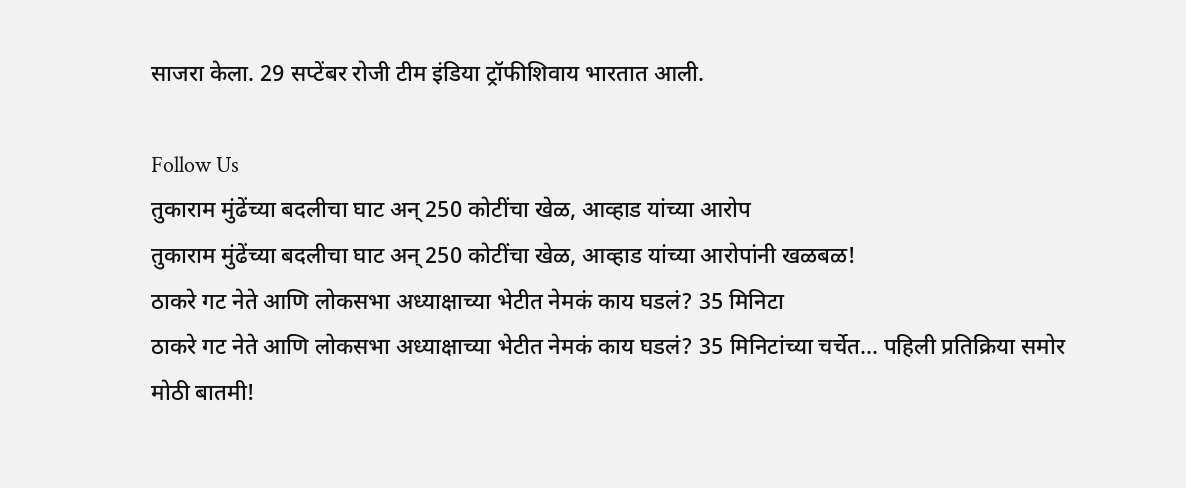साजरा केला. 29 सप्टेंबर रोजी टीम इंडिया ट्रॉफीशिवाय भारतात आली.

Follow Us
तुकाराम मुंढेंच्या बदलीचा घाट अन् 250 कोटींचा खेळ, आव्हाड यांच्या आरोप
तुकाराम मुंढेंच्या बदलीचा घाट अन् 250 कोटींचा खेळ, आव्हाड यांच्या आरोपांनी खळबळ!
ठाकरे गट नेते आणि लोकसभा अध्याक्षाच्या भेटीत नेमकं काय घडलं? 35 मिनिटा
ठाकरे गट नेते आणि लोकसभा अध्याक्षाच्या भेटीत नेमकं काय घडलं? 35 मिनिटांच्या चर्चेत... पहिली प्रतिक्रिया समोर
मोठी बातमी!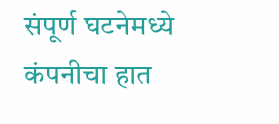संपूर्ण घटनेमध्ये कंपनीचा हात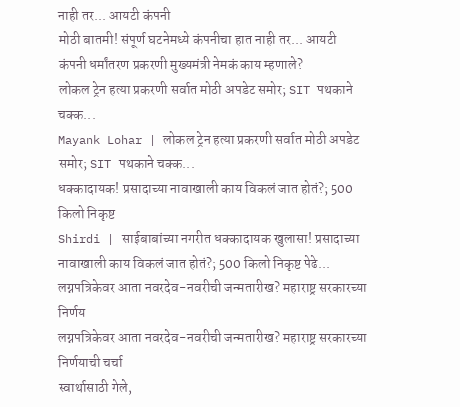नाही तर... आयटी कंपनी
मोठी बातमी! संपूर्ण घटनेमध्ये कंपनीचा हात नाही तर... आयटी कंपनी धर्मांतरण प्रकरणी मुख्यमंत्री नेमकं काय म्हणाले?
लोकल ट्रेन हत्या प्रकरणी सर्वात मोठी अपडेट समोर; SIT पथकाने चक्क...
Mayank Lohar | लोकल ट्रेन हत्या प्रकरणी सर्वात मोठी अपडेट समोर; SIT पथकाने चक्क...
धक्कादायक! प्रसादाच्या नावाखाली काय विकलं जात होतं?; 500 किलो निकृष्ट
Shirdi | साईबाबांच्या नगरीत धक्कादायक खुलासा! प्रसादाच्या नावाखाली काय विकलं जात होतं?; 500 किलो निकृष्ट पेढे...
लग्नपत्रिकेवर आता नवरदेव-नवरीची जन्मतारीख? महाराष्ट्र सरकारच्या निर्णय
लग्नपत्रिकेवर आता नवरदेव-नवरीची जन्मतारीख? महाराष्ट्र सरकारच्या निर्णयाची चर्चा
स्वार्थासाठी गेले,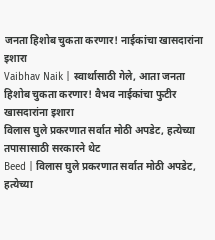जनता हिशोब चुकता करणार! नाईकांचा खासदारांना इशारा
Vaibhav Naik | स्वार्थासाठी गेले, आता जनता हिशोब चुकता करणार! वैभव नाईकांचा फुटीर खासदारांना इशारा
विलास घुले प्रकरणात सर्वात मोठी अपडेट, हत्येच्या तपासासाठी सरकारने थेट
Beed | विलास घुले प्रकरणात सर्वात मोठी अपडेट, हत्येच्या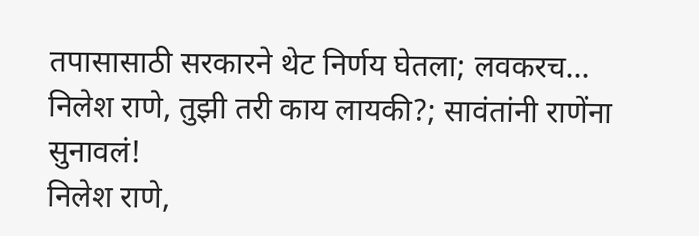तपासासाठी सरकारने थेट निर्णय घेतला; लवकरच...
निलेश राणे, तुझी तरी काय लायकी?; सावंतांनी राणेंना सुनावलं!
निलेश राणे,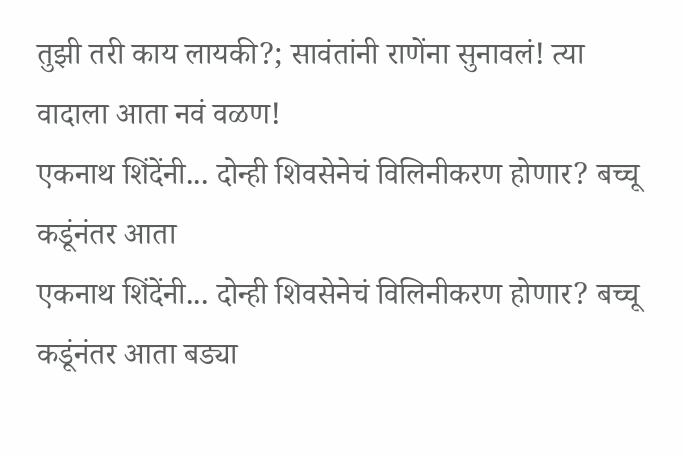तुझी तरी काय लायकी?; सावंतांनी राणेंना सुनावलं! त्या वादाला आता नवं वळण!
एकनाथ शिंदेंनी... दोन्ही शिवसेनेचं विलिनीकरण होणार? बच्चू कडूंनंतर आता
एकनाथ शिंदेंनी... दोन्ही शिवसेनेचं विलिनीकरण होणार? बच्चू कडूंनंतर आता बड्या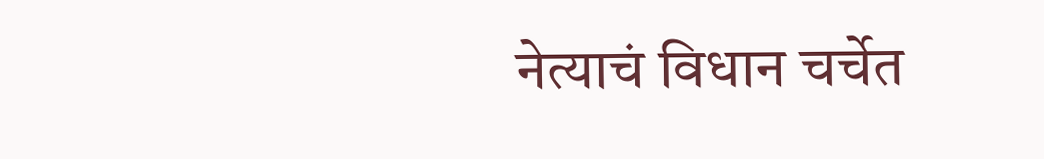नेत्याचं विधान चर्चेत